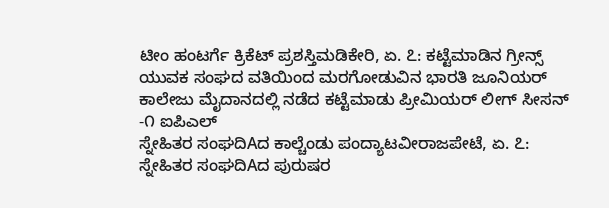ಟೀಂ ಹಂಟರ್ಗೆ ಕ್ರಿಕೆಟ್ ಪ್ರಶಸ್ತಿಮಡಿಕೇರಿ, ಏ. ೭: ಕಟ್ಟೆಮಾಡಿನ ಗ್ರೀನ್ಸ್ ಯುವಕ ಸಂಘದ ವತಿಯಿಂದ ಮರಗೋಡುವಿನ ಭಾರತಿ ಜೂನಿಯರ್ ಕಾಲೇಜು ಮೈದಾನದಲ್ಲಿ ನಡೆದ ಕಟ್ಟೆಮಾಡು ಪ್ರೀಮಿಯರ್ ಲೀಗ್ ಸೀಸನ್ -೧ ಐಪಿಎಲ್
ಸ್ನೇಹಿತರ ಸಂಘದಿAದ ಕಾಲ್ಚೆಂಡು ಪಂದ್ಯಾಟವೀರಾಜಪೇಟೆ, ಏ. ೭: ಸ್ನೇಹಿತರ ಸಂಘದಿAದ ಪುರುಷರ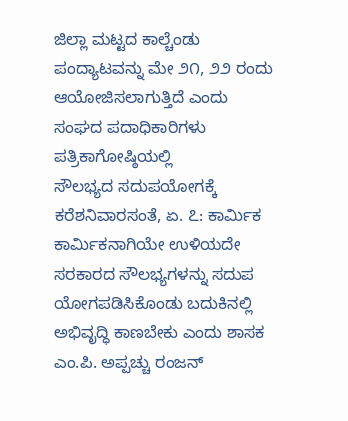ಜಿಲ್ಲಾ ಮಟ್ಟದ ಕಾಲ್ಚೆಂಡು ಪಂದ್ಯಾಟವನ್ನು ಮೇ ೨೧, ೨೨ ರಂದು ಆಯೋಜಿಸಲಾಗುತ್ತಿದೆ ಎಂದು ಸಂಘದ ಪದಾಧಿಕಾರಿಗಳು ಪತ್ರಿಕಾಗೋಷ್ಠಿಯಲ್ಲಿ
ಸೌಲಭ್ಯದ ಸದುಪಯೋಗಕ್ಕೆ ಕರೆಶನಿವಾರಸಂತೆ, ಏ. ೭: ಕಾರ್ಮಿಕ ಕಾರ್ಮಿಕನಾಗಿಯೇ ಉಳಿಯದೇ ಸರಕಾರದ ಸೌಲಭ್ಯಗಳನ್ನು ಸದುಪ ಯೋಗಪಡಿಸಿಕೊಂಡು ಬದುಕಿನಲ್ಲಿ ಅಭಿವೃದ್ಧಿ ಕಾಣಬೇಕು ಎಂದು ಶಾಸಕ ಎಂ.ಪಿ. ಅಪ್ಪಚ್ಚು ರಂಜನ್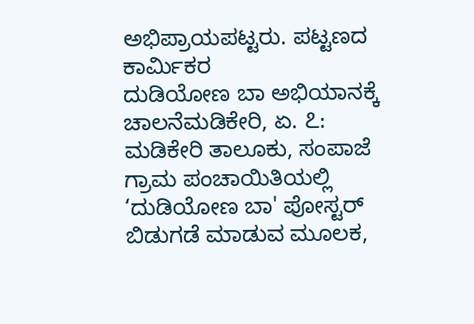ಅಭಿಪ್ರಾಯಪಟ್ಟರು. ಪಟ್ಟಣದ ಕಾರ್ಮಿಕರ
ದುಡಿಯೋಣ ಬಾ ಅಭಿಯಾನಕ್ಕೆ ಚಾಲನೆಮಡಿಕೇರಿ, ಏ. ೭: ಮಡಿಕೇರಿ ತಾಲೂಕು, ಸಂಪಾಜೆ ಗ್ರಾಮ ಪಂಚಾಯಿತಿಯಲ್ಲಿ ‘ದುಡಿಯೋಣ ಬಾ' ಪೋಸ್ಟರ್ ಬಿಡುಗಡೆ ಮಾಡುವ ಮೂಲಕ,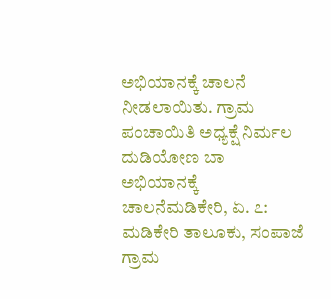ಅಭಿಯಾನಕ್ಕೆ ಚಾಲನೆ ನೀಡಲಾಯಿತು. ಗ್ರಾಮ ಪಂಚಾಯಿತಿ ಅಧ್ಯಕ್ಷೆ ನಿರ್ಮಲ
ದುಡಿಯೋಣ ಬಾ ಅಭಿಯಾನಕ್ಕೆ ಚಾಲನೆಮಡಿಕೇರಿ, ಏ. ೭: ಮಡಿಕೇರಿ ತಾಲೂಕು, ಸಂಪಾಜೆ ಗ್ರಾಮ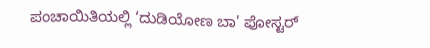ಪಂಚಾಯಿತಿಯಲ್ಲಿ ‘ದುಡಿಯೋಣ ಬಾ' ಪೋಸ್ಟರ್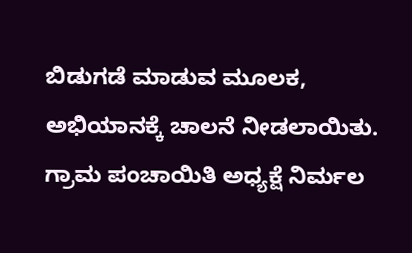ಬಿಡುಗಡೆ ಮಾಡುವ ಮೂಲಕ, ಅಭಿಯಾನಕ್ಕೆ ಚಾಲನೆ ನೀಡಲಾಯಿತು. ಗ್ರಾಮ ಪಂಚಾಯಿತಿ ಅಧ್ಯಕ್ಷೆ ನಿರ್ಮಲ